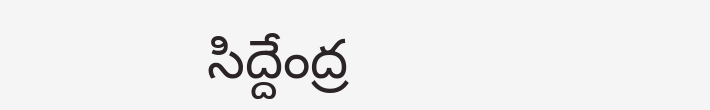సిద్దేంద్ర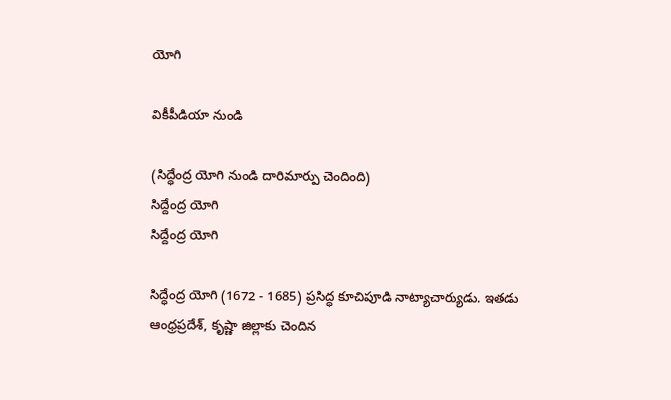యోగి

వికీపీడియా నుండి

(సిద్ధేంద్ర యోగి నుండి దారిమార్పు చెందింది)
సిద్దేంద్ర యోగి
సిద్దేంద్ర యోగి

సిద్ధేంద్ర యోగి (1672 - 1685) ప్రసిద్ధ కూచిపూడి నాట్యాచార్యుడు. ఇతడు ఆంధ్రప్రదేశ్, కృష్ణా జిల్లాకు చెందిన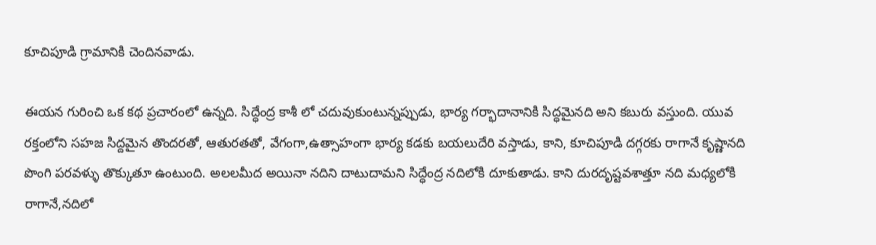కూచిపూడి గ్రామానికి చెందినవాడు.

ఈయన గురించి ఒక కథ ప్రచారంలో ఉన్నది. సిద్ధేంద్ర కాశీ లో చదువుకుంటున్నప్పుడు, భార్య గర్భాదానానికి సిద్ధమైనది అని కబురు వస్తుంది. యువ రక్తంలోని సహజ సిద్దమైన తొందరతో, ఆతురతతో, వేగంగా,ఉత్సాహంగా భార్య కడకు బయలుదేరి వస్తాడు, కాని, కూచిపూడి దగ్గరకు రాగానే కృష్ణానది పొంగి పరవళ్ళు తొక్కుతూ ఉంటుంది. అలలమీద అయినా నదిని దాటుదామని సిద్ధేంద్ర నదిలోకి దూకుతాడు. కాని దురదృష్టవశాత్తూ నది మధ్యలోకి రాగానే,నదిలో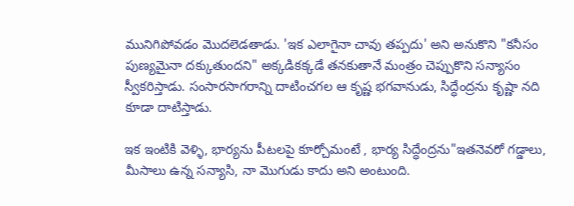మునిగిపోవడం మొదలెడతాడు. 'ఇక ఎలాగైనా చావు తప్పదు' అని అనుకొని "కనీసం పుణ్యమైనా దక్కుతుందని" అక్కడికక్కడే తనకుతానే మంత్రం చెప్పుకొని సన్యాసం స్వీకరిస్తాడు. సంసారసాగరాన్ని దాటించగల ఆ కృష్ణ భగవానుడు, సిద్ధేంద్రను కృష్ణా నది కూడా దాటిస్తాడు.

ఇక ఇంటికి వెళ్ళి, భార్యను పీటలపై కూర్చోమంటే , భార్య సిద్ధేంద్రను"ఇతనెవరో గడ్డాలు, మీసాలు ఉన్న సన్యాసి, నా మొగుడు కాదు అని అంటుంది.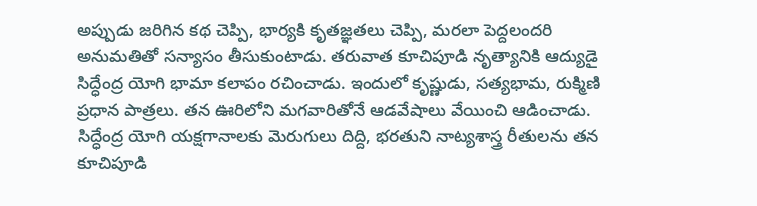అప్పుడు జరిగిన కథ చెప్పి, భార్యకి కృతజ్ఞతలు చెప్పి, మరలా పెద్దలందరి అనుమతితో సన్యాసం తీసుకుంటాడు. తరువాత కూచిపూడి నృత్యానికి ఆద్యుడై సిద్ధేంద్ర యోగి భామా కలాపం రచించాడు. ఇందులో కృష్ణుడు, సత్యభామ, రుక్మిణి ప్రధాన పాత్రలు. తన ఊరిలోని మగవారితోనే ఆడవేషాలు వేయించి ఆడించాడు. సిద్ధేంద్ర యోగి యక్షగానాలకు మెరుగులు దిద్ది, భరతుని నాట్యశాస్త్ర రీతులను తన కూచిపూడి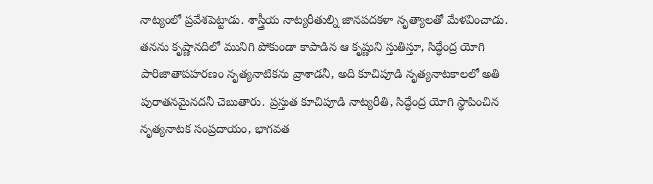నాట్యంలో ప్రవేశపెట్టాడు. శాస్త్రీయ నాట్యరీతుల్ని జానపదకళా నృత్యాలతో మేళవించాడు. తనను కృష్ణానదిలో మునిగి పోకుండా కాపాడిన ఆ కృష్ణుని స్తుతిస్తూ, సిద్ధేంద్ర యోగి పారిజాతాపహరణం నృత్యనాటికను వ్రాశాడనీ, అది కూచిపూడి నృత్యనాటకాలలో అతి పురాతనమైనదనీ చెబుతారు. ప్రస్తుత కూచిపూడి నాట్యరీతి, సిద్ధేంద్ర యోగి స్థాపించిన నృత్యనాటక సంప్రదాయం, భాగవత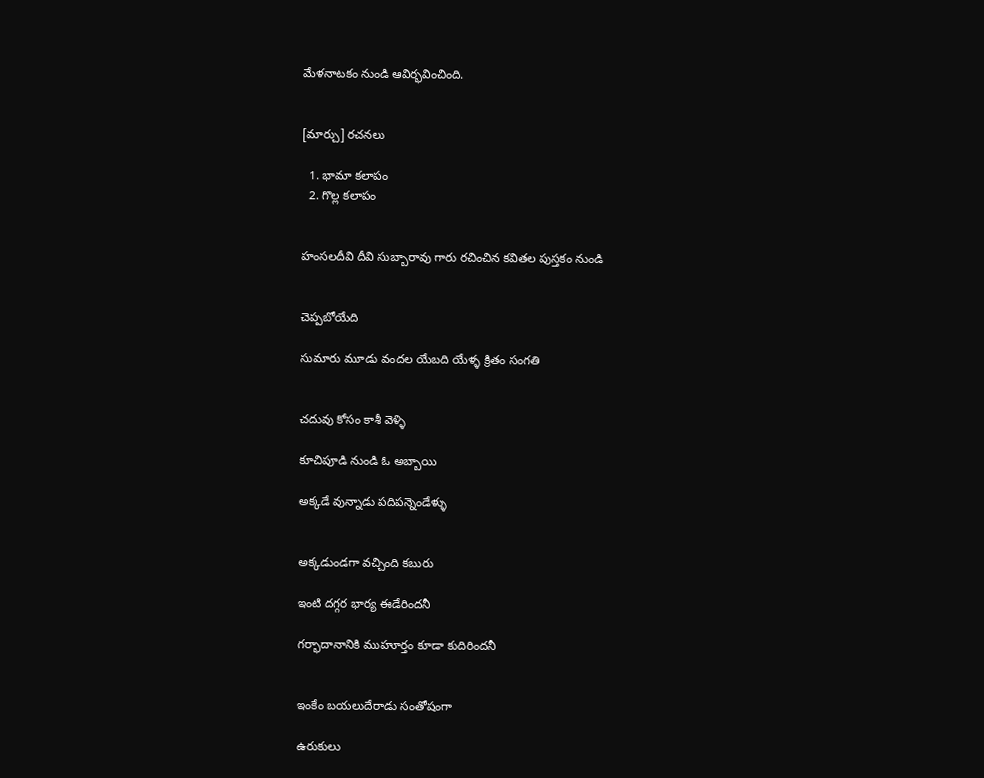మేళనాటకం నుండి ఆవిర్భవించింది.


[మార్చు] రచనలు

  1. భామా కలాపం
  2. గొల్ల కలాపం


హంసలదీవి దీవి సుబ్బారావు గారు రచించిన కవితల పుస్తకం నుండి


చెప్పబోయేది

సుమారు మూడు వందల యేబది యేళ్ళ క్రితం సంగతి


చదువు కోసం కాశీ వెళ్ళి

కూచిపూడి నుండి ఓ అబ్బాయి

అక్కడే వున్నాడు పదిపన్నెండేళ్ళు


అక్కడుండగా వచ్చింది కబురు

ఇంటి దగ్గర భార్య ఈడేరిందనీ

గర్భాదానానికి ముహూర్తం కూడా కుదిరిందనీ


ఇంకేం బయలుదేరాడు సంతోషంగా

ఉరుకులు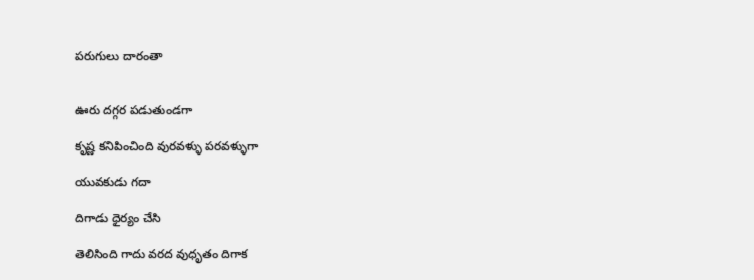పరుగులు దారంతా


ఊరు దగ్గర పడుతుండగా

కృష్ణ కనిపించింది వురవళ్ళు పరవళ్ళుగా

యువకుడు గదా

దిగాడు ధైర్యం చేసి

తెలిసింది గాదు వరద వుధృతం దిగాక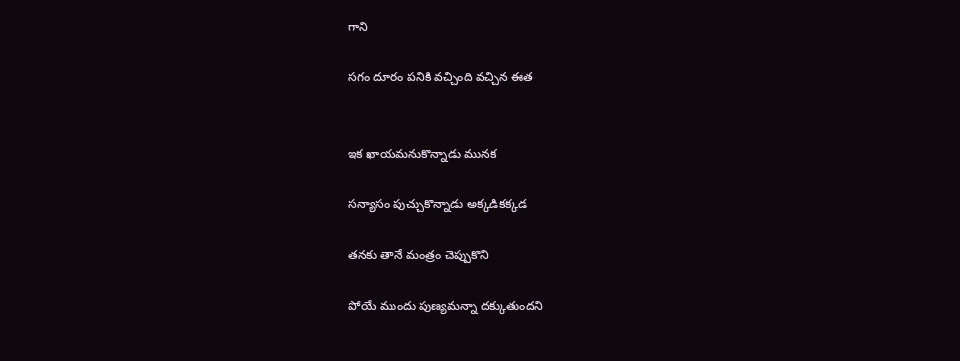గాని

సగం దూరం పనికి వచ్చింది వచ్చిన ఈత


ఇక ఖాయమనుకొన్నాడు మునక

సన్యాసం పుచ్చుకొన్నాడు అక్కడికక్కడ

తనకు తానే మంత్రం చెప్పుకొని

పోయే ముందు పుణ్యమన్నా దక్కుతుందని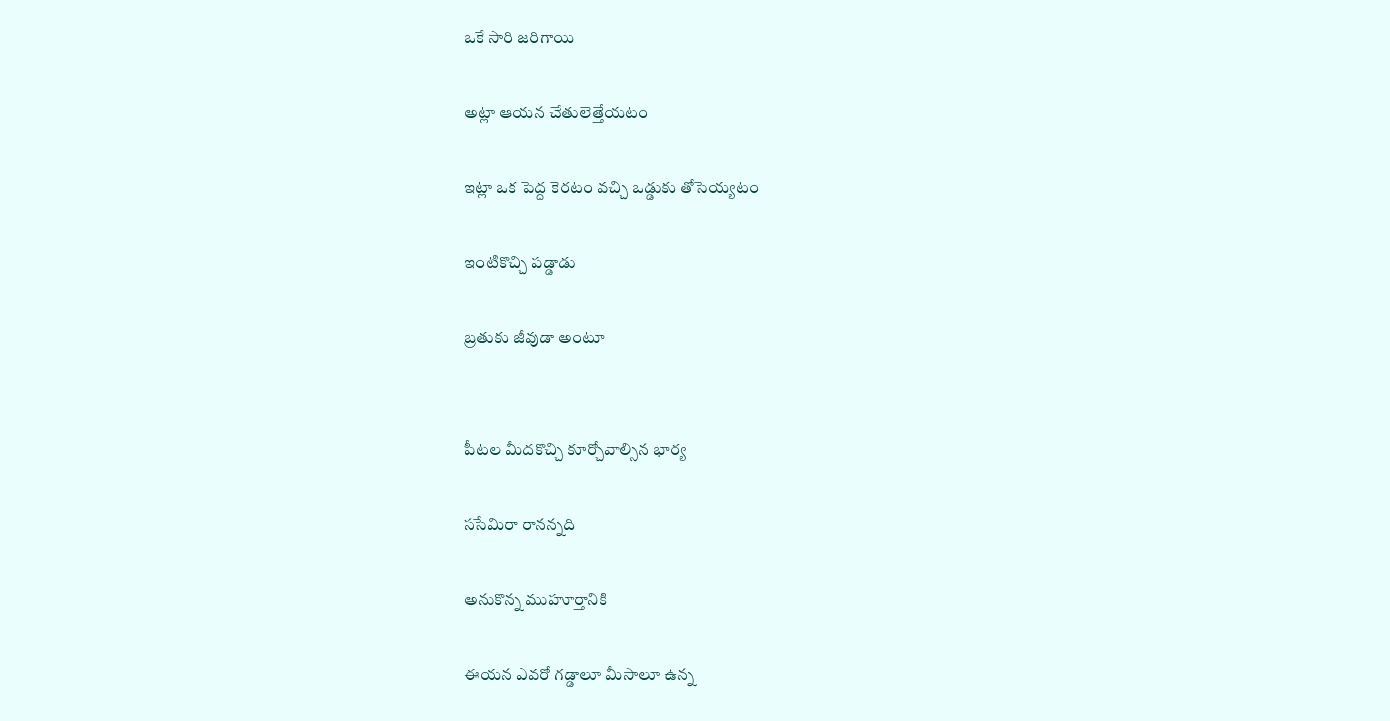ఒకే సారి జరిగాయి

అట్లా ఆయన చేతులెత్తేయటం

ఇట్లా ఒక పెద్ద కెరటం వచ్చి ఒడ్డుకు తోసెయ్యటం

ఇంటికొచ్చి పడ్డాడు

బ్రతుకు జీవుడా అంటూ


పీటల మీదకొచ్చి కూర్చోవాల్సిన భార్య

ససేమిరా రానన్నది

అనుకొన్న ముహూర్తానికి

ఈయన ఎవరో గడ్డాలూ మీసాలూ ఉన్న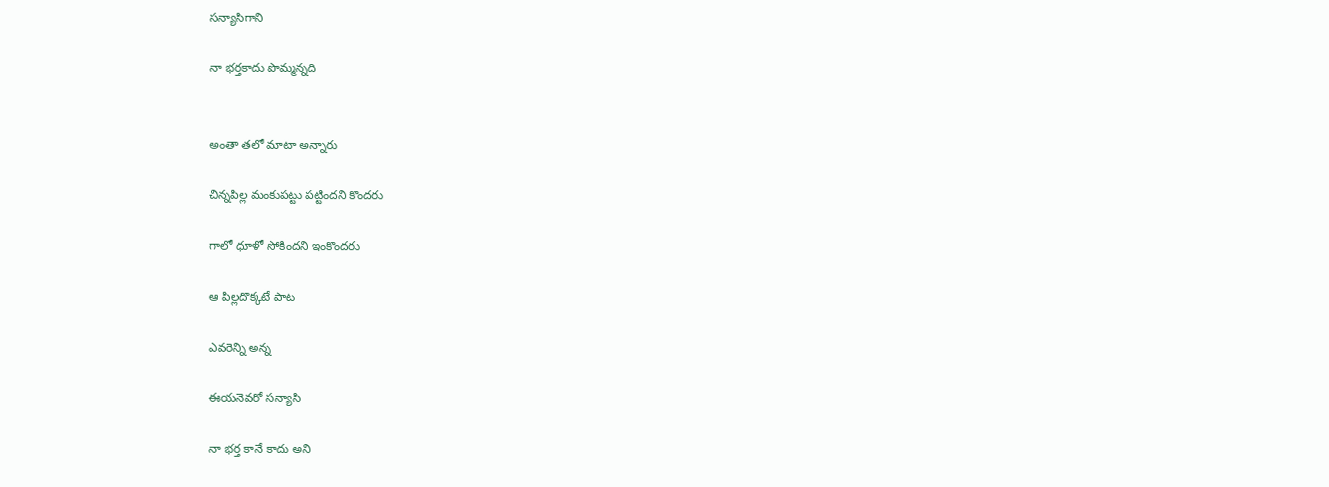సన్యాసిగాని

నా భర్తకాదు పొమ్మన్నది


అంతా తలో మాటా అన్నారు

చిన్నపిల్ల మంకుపట్టు పట్టిందని కొందరు

గాలో ధూళో సోకిందని ఇంకొందరు

ఆ పిల్లదొక్కటే పాట

ఎవరెన్ని అన్న

ఈయనెవరో సన్యాసి

నా భర్త కానే కాదు అని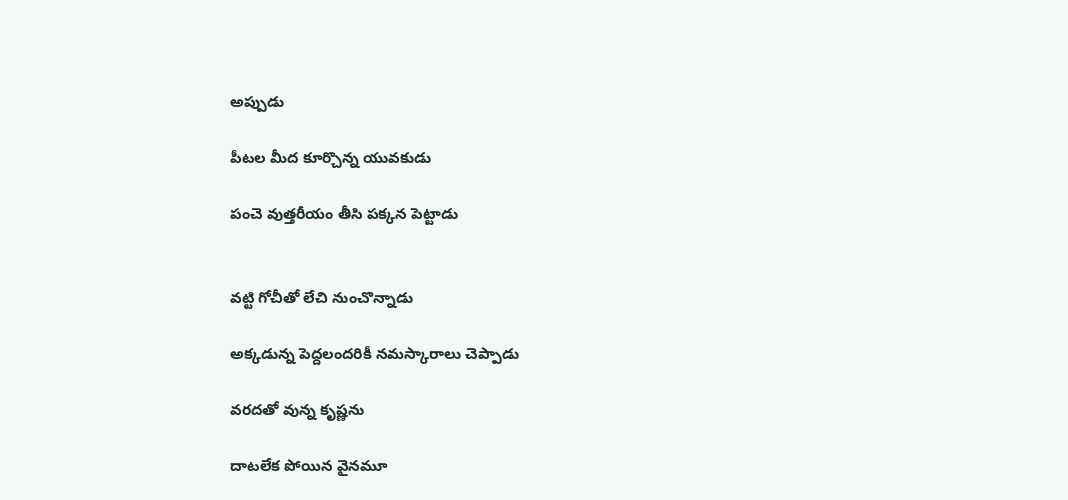అప్పుడు

పీటల మీద కూర్చొన్న యువకుడు

పంచె వుత్తరీయం తీసి పక్కన పెట్టాడు


వట్టి గోచీతో లేచి నుంచొన్నాడు

అక్కడున్న పెద్దలందరికీ నమస్కారాలు చెప్పాడు

వరదతో వున్న కృష్ణను

దాటలేక పోయిన వైనమూ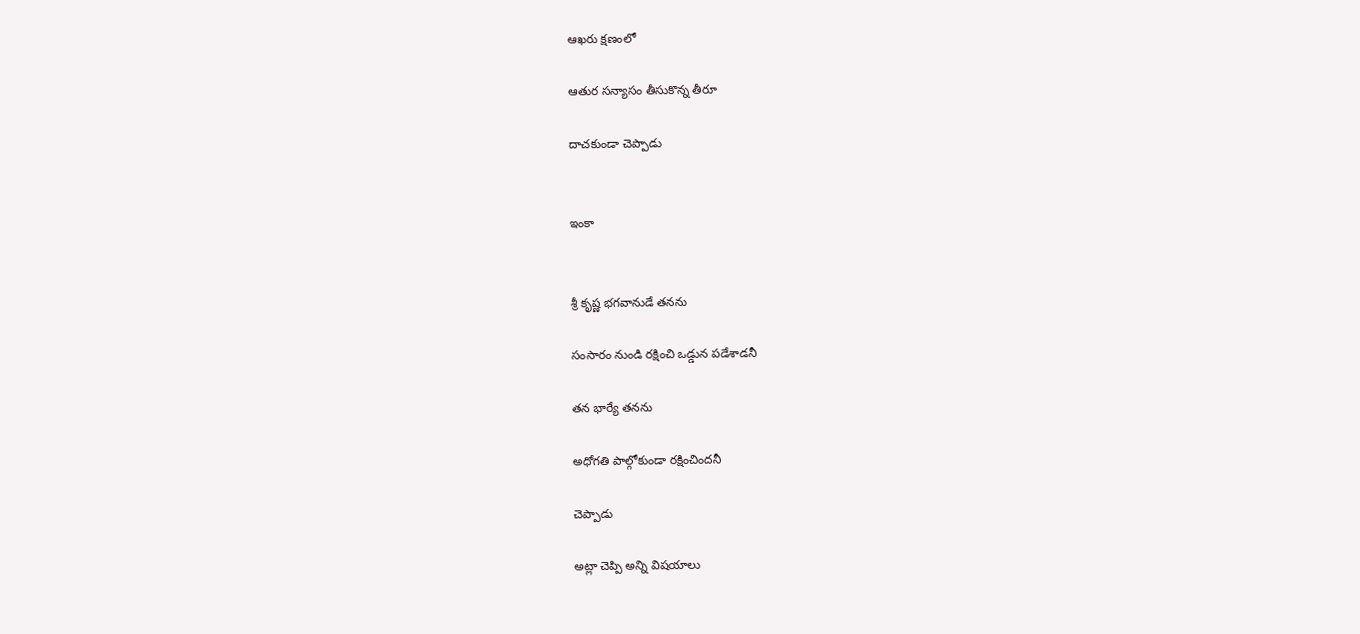ఆఖరు క్షణంలో

ఆతుర సన్యాసం తీసుకొన్న తీరూ

దాచకుండా చెప్పాడు


ఇంకా


శ్రీ కృష్ణ భగవానుడే తనను

సంసారం నుండి రక్షించి ఒడ్డున పడేశాడనీ

తన భార్యే తనను

అధోగతి పాల్గోకుండా రక్షించిందనీ

చెప్పాడు

అట్లా చెప్పి అన్ని విషయాలు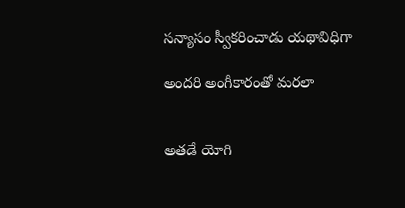సన్యాసం స్వీకరించాడు యథావిధిగా

అందరి అంగీకారంతో మరలా


అతడే యోగి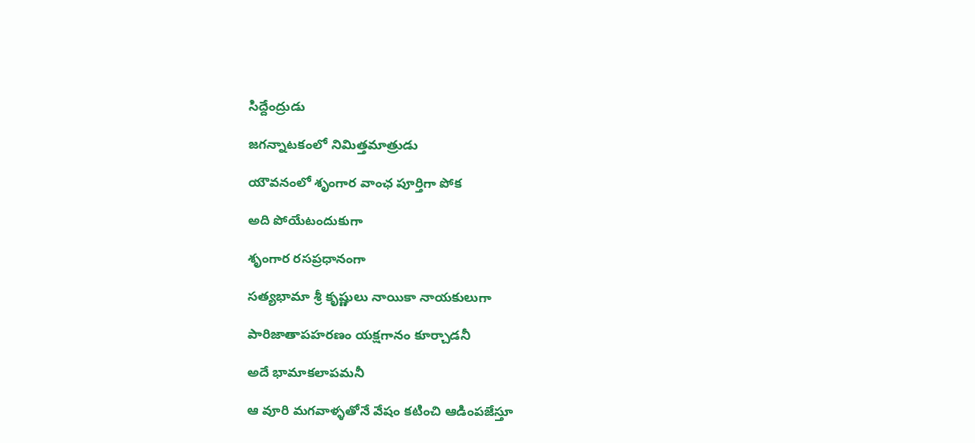సిద్దేంద్రుడు

జగన్నాటకంలో నిమిత్తమాత్రుడు

యౌవనంలో శృంగార వాంఛ పూర్తిగా పోక

అది పోయేటందుకుగా

శృంగార రసప్రధానంగా

సత్యభామా శ్రీ కృష్ణులు నాయికా నాయకులుగా

పారిజాతాపహరణం యక్షగానం కూర్చాడనీ

అదే భామాకలాపమనీ

ఆ వూరి మగవాళ్ళతోనే వేషం కటించి ఆడింపజేస్తూ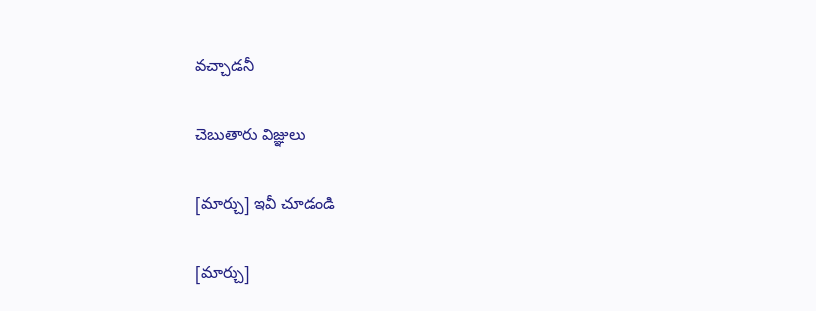వచ్చాడనీ

చెబుతారు విజ్ఞులు

[మార్చు] ఇవీ చూడండి

[మార్చు]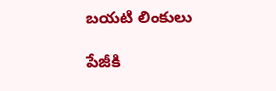బయటి లింకులు

పేజీకి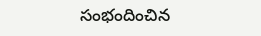సంభందించిన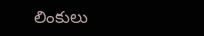లింకులు